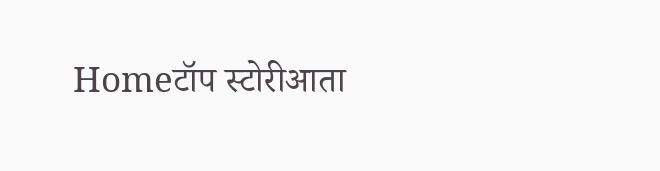Homeटॉप स्टोरीआता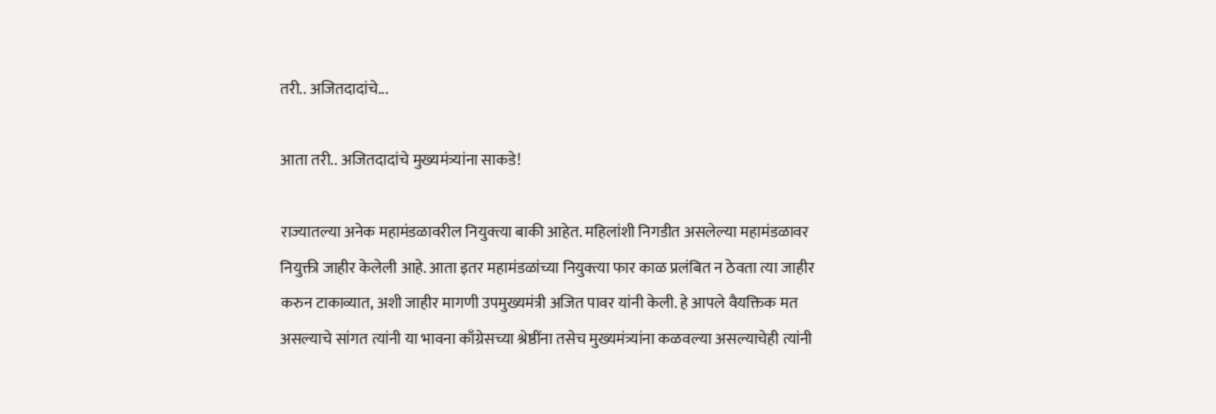तरी.. अजितदादांचे...

आता तरी.. अजितदादांचे मुख्यमंत्र्यांना साकडे!

राज्यातल्या अनेक महामंडळावरील नियुक्त्या बाकी आहेत. महिलांशी निगडीत असलेल्या महामंडळावर नियुक्ती जाहीर केलेली आहे. आता इतर महामंडळांच्या नियुक्त्या फार काळ प्रलंबित न ठेवता त्या जाहीर करुन टाकाव्यात, अशी जाहीर मागणी उपमुख्यमंत्री अजित पावर यांनी केली. हे आपले वैयक्तिक मत असल्याचे सांगत त्यांनी या भावना काँग्रेसच्या श्रेष्ठींना तसेच मुख्यमंत्र्यांना कळवल्या असल्याचेही त्यांनी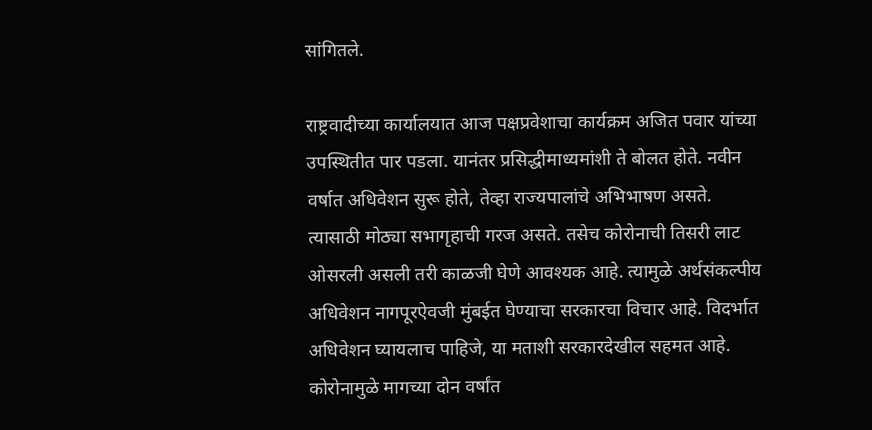सांगितले.

राष्ट्रवादीच्या कार्यालयात आज पक्षप्रवेशाचा कार्यक्रम अजित पवार यांच्या उपस्थितीत पार पडला. यानंतर प्रसिद्धीमाध्यमांशी ते बोलत होते. नवीन वर्षात अधिवेशन सुरू होते, तेव्हा राज्यपालांचे अभिभाषण असते. त्यासाठी मोठ्या सभागृहाची गरज असते. तसेच कोरोनाची तिसरी लाट ओसरली असली तरी काळजी घेणे आवश्यक आहे. त्यामुळे अर्थसंकल्पीय अधिवेशन नागपूरऐवजी मुंबईत घेण्याचा सरकारचा विचार आहे. विदर्भात अधिवेशन घ्यायलाच पाहिजे, या मताशी सरकारदेखील सहमत आहे. कोरोनामुळे मागच्या दोन वर्षांत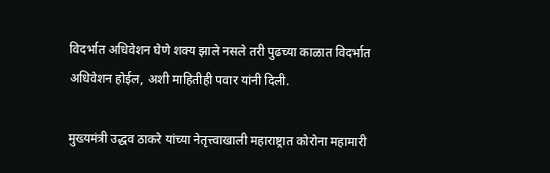विदर्भात अधिवेशन घेणे शक्य झाले नसले तरी पुढच्या काळात विदर्भात अधिवेशन होईल, अशी माहितीही पवार यांनी दिली.

मुख्यमंत्री उद्धव ठाकरे यांच्या नेतृत्त्वाखाली महाराष्ट्रात कोरोना महामारी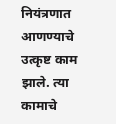नियंत्रणात आणण्याचे उत्कृष्ट काम झाले. त्या कामाचे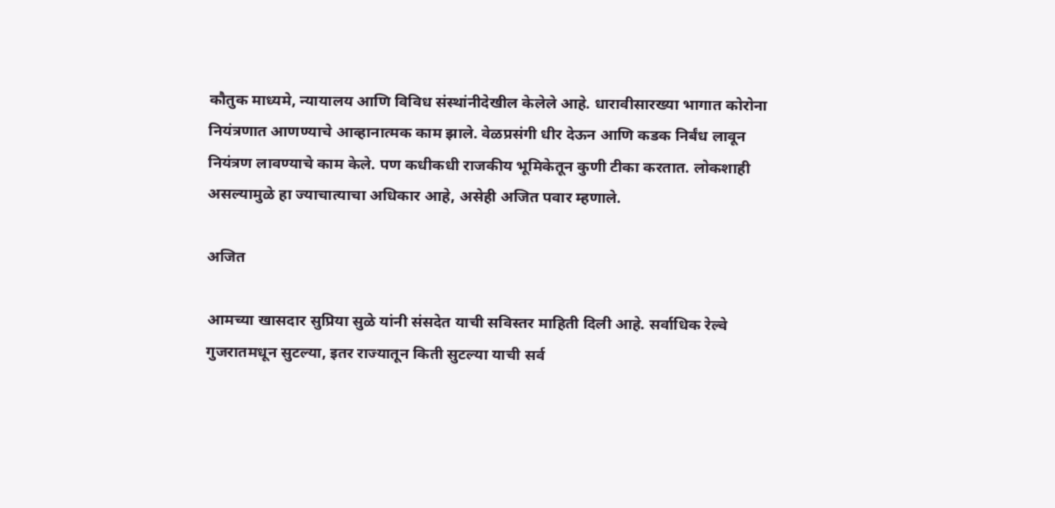कौतुक माध्यमे, न्यायालय आणि विविध संस्थांनीदेखील केलेले आहे. धारावीसारख्या भागात कोरोना नियंत्रणात आणण्याचे आव्हानात्मक काम झाले. वेळप्रसंगी धीर देऊन आणि कडक निर्बंध लावून नियंत्रण लावण्याचे काम केले. पण कधीकधी राजकीय भूमिकेतून कुणी टीका करतात. लोकशाही असल्यामुळे हा ज्याचात्याचा अधिकार आहे, असेही अजित पवार म्हणाले.

अजित

आमच्या खासदार सुप्रिया सुळे यांनी संसदेत याची सविस्तर माहिती दिली आहे. सर्वाधिक रेल्वे गुजरातमधून सुटल्या, इतर राज्यातून किती सुटल्या याची सर्व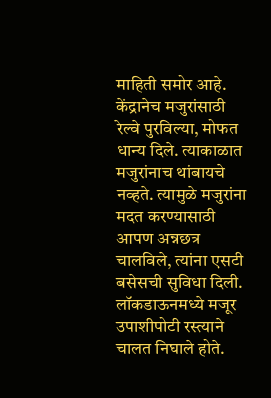माहिती समोर आहे. केंद्रानेच मजुरांसाठी रेल्वे पुरविल्या, मोफत धान्य दिले. त्याकाळात मजुरांनाच थांबायचे नव्हते. त्यामुळे मजुरांना मदत करण्यासाठी आपण अन्नछत्र चालविले, त्यांना एसटी बसेसची सुविधा दिली. लॉकडाऊनमध्ये मजूर उपाशीपोटी रस्त्याने चालत निघाले होते.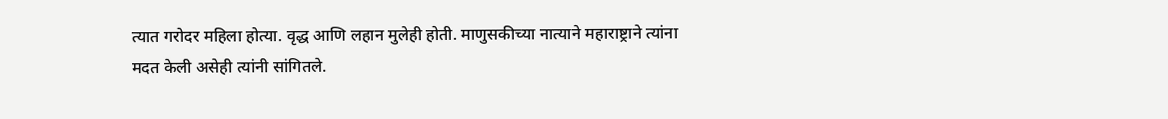त्यात गरोदर महिला होत्या. वृद्ध आणि लहान मुलेही होती. माणुसकीच्या नात्याने महाराष्ट्राने त्यांना मदत केली असेही त्यांनी सांगितले.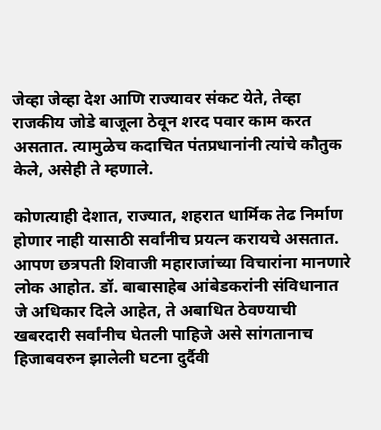जेव्हा जेव्हा देश आणि राज्यावर संकट येते, तेव्हा राजकीय जोडे बाजूला ठेवून शरद पवार काम करत असतात. त्यामुळेच कदाचित पंतप्रधानांनी त्यांचे कौतुक केले, असेही ते म्हणाले.

कोणत्याही देशात, राज्यात, शहरात धार्मिक तेढ निर्माण होणार नाही यासाठी सर्वांनीच प्रयत्न करायचे असतात. आपण छत्रपती शिवाजी महाराजांच्या विचारांना मानणारे लोक आहोत. डॉ. बाबासाहेब आंबेडकरांनी संविधानात जे अधिकार दिले आहेत, ते अबाधित ठेवण्याची खबरदारी सर्वांनीच घेतली पाहिजे असे सांगतानाच हिजाबवरुन झालेली घटना दुर्दैवी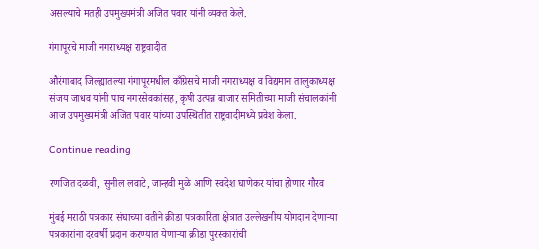असल्याचे मतही उपमुख्यमंत्री अजित पवार यांनी व्यक्त केले.

गंगापूरचे माजी नगराध्यक्ष राष्ट्रवादीत

औरंगाबाद जिल्ह्यातल्या गंगापूरमधील काँग्रेसचे माजी नगराध्यक्ष व विद्यमान तालुकाध्यक्ष संजय जाधव यांनी पाच नगरसेवकांसह, कृषी उत्पन्न बाजार समितीच्या माजी संचालकांनी आज उपमुख्यमंत्री अजित पवार यांच्या उपस्थितीत राष्ट्रवादीमध्ये प्रवेश केला.

Continue reading

रणजित दळवी, सुनील लवाटे, जान्हवी मुळे आणि स्वदेश घाणेकर यांचा होणार गौरव

मुंबई मराठी पत्रकार संघाच्या वतीने क्रीडा पत्रकारिता क्षेत्रात उल्लेखनीय योगदान देणार्‍या पत्रकारांना दरवर्षी प्रदान करण्यात येणार्‍या क्रीडा पुरस्कारांची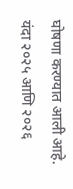घोषणा करण्यात आली आहे. यंदा २०२५ आणि २०२६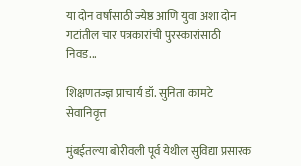या दोन वर्षांसाठी ज्येष्ठ आणि युवा अशा दोन गटांतील चार पत्रकारांची पुरस्कारांसाठी निवड...

शिक्षणतज्ज्ञ प्राचार्य डॉ. सुनिता कामटे सेवानिवृत्त

मुंबईतल्या बोरीवली पूर्व येथील सुविद्या प्रसारक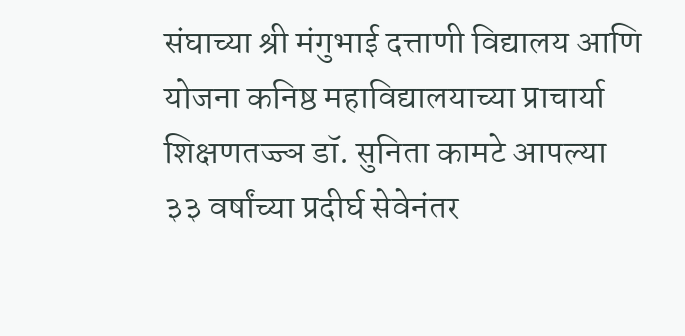संघाच्या श्री मंगुभाई दत्ताणी विद्यालय आणि योजना कनिष्ठ महाविद्यालयाच्या प्राचार्या शिक्षणतज्ज्ञ डॉ. सुनिता कामटे आपल्या ३३ वर्षांच्या प्रदीर्घ सेवेनंतर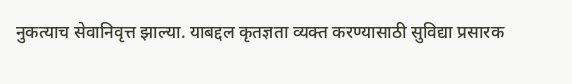नुकत्याच सेवानिवृत्त झाल्या. याबद्दल कृतज्ञता व्यक्त करण्यासाठी सुविद्या प्रसारक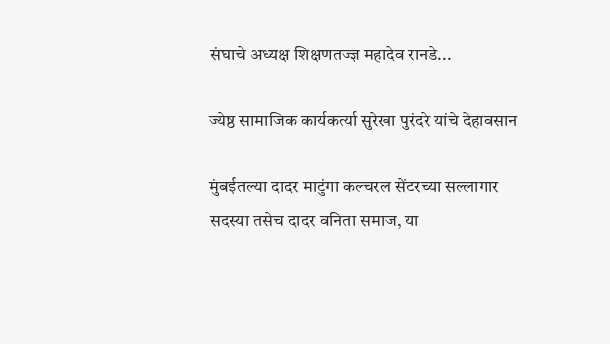संघाचे अध्यक्ष शिक्षणतज्ज्ञ महादेव रानडे...

ज्येष्ठ सामाजिक कार्यकर्त्या सुरेखा पुरंदरे यांचे देहावसान

मुंबईतल्या दादर माटुंगा कल्चरल सेंटरच्या सल्लागार सदस्या तसेच दादर वनिता समाज, या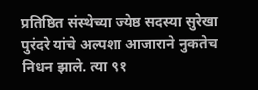प्रतिष्ठित संस्थेच्या ज्येष्ठ सदस्या सुरेखा पुरंदरे यांचे अल्पशा आजाराने नुकतेच निधन झाले. त्या ९१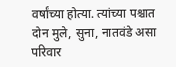वर्षांच्या होत्या. त्यांच्या पश्चात दोन मुले, सुना, नातवंडे असा परिवार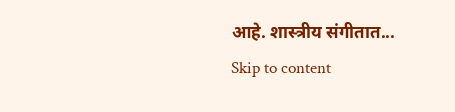आहे. शास्त्रीय संगीतात...
Skip to content